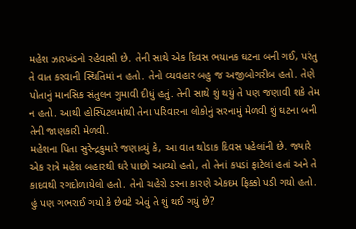મહેશ ઝારખંડનો રહેવાસી છે. તેની સાથે એક દિવસ ભયાનક ઘટના બની ગઈ, પરંતુ તે વાત કરવાની સ્થિતિમાં ન હતો. તેનો વ્યવહાર બહુ જ અજીબોગરીબ હતો. તેણે પોતાનું માનસિક સંતુલન ગુમાવી દીધું હતું. તેની સાથે શું થયું તે પણ જણાવી શકે તેમ ન હતો. આથી હોસ્પિટલમાંથી તેના પરિવારના લોકોનું સરનામું મેળવી શું ઘટના બની તેની જાણકારી મેળવી.
મહેશના પિતા સુરેન્દ્રકુમારે જણાવ્યું કે, આ વાત થોડાક દિવસ પહેલાંની છે. જ્યારે એક રાત્રે મહેશ બહારથી ઘરે પાછો આવ્યો હતો, તો તેનાં કપડાં ફાટેલાં હતાં અને તે કાદવથી રગદોળાયેલો હતો. તેનો ચહેરો ડરના કારણે એકદમ ફિક્કો પડી ગયો હતો. હું પણ ગભરાઈ ગયો કે છેવટે એવું તે શું થઈ ગયું છે?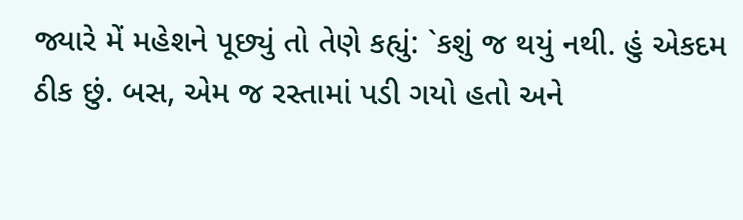જ્યારે મેં મહેશને પૂછ્યું તો તેણે કહ્યું: `કશું જ થયું નથી. હું એકદમ ઠીક છું. બસ, એમ જ રસ્તામાં પડી ગયો હતો અને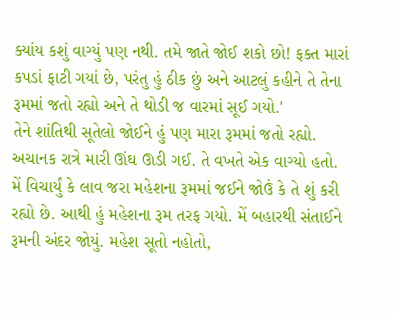ક્યાંય કશું વાગ્યું પણ નથી. તમે જાતે જોઈ શકો છો! ફક્ત મારાં કપડાં ફાટી ગયાં છે, પરંતુ હું ઠીક છું અને આટલું કહીને તે તેના રૂમમાં જતો રહ્યો અને તે થોડી જ વારમાં સૂઈ ગયો.'
તેને શાંતિથી સૂતેલો જોઈને હું પણ મારા રૂમમાં જતો રહ્યો. અચાનક રાત્રે મારી ઊંઘ ઊડી ગઈ. તે વખતે એક વાગ્યો હતો. મેં વિચાર્યું કે લાવ જરા મહેશના રૂમમાં જઈને જોઉં કે તે શું કરી રહ્યો છે. આથી હું મહેશના રૂમ તરફ ગયો. મેં બહારથી સંતાઈને રૂમની અંદર જોયું. મહેશ સૂતો નહોતો,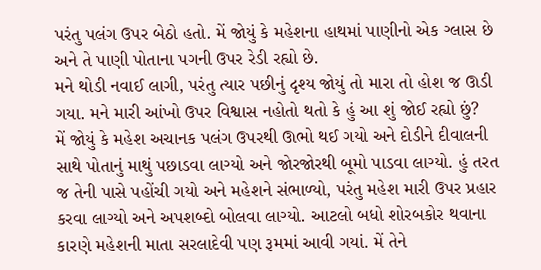પરંતુ પલંગ ઉપર બેઠો હતો. મેં જોયું કે મહેશના હાથમાં પાણીનો એક ગ્લાસ છે અને તે પાણી પોતાના પગની ઉપર રેડી રહ્યો છે.
મને થોડી નવાઈ લાગી, પરંતુ ત્યાર પછીનું દૃશ્ય જોયું તો મારા તો હોશ જ ઊડી ગયા. મને મારી આંખો ઉપર વિશ્વાસ નહોતો થતો કે હું આ શું જોઈ રહ્યો છું?
મેં જોયું કે મહેશ અચાનક પલંગ ઉપરથી ઊભો થઈ ગયો અને દોડીને દીવાલની સાથે પોતાનું માથું પછાડવા લાગ્યો અને જોરજોરથી બૂમો પાડવા લાગ્યો. હું તરત જ તેની પાસે પહોંચી ગયો અને મહેશને સંભાળ્યો, પરંતુ મહેશ મારી ઉપર પ્રહાર કરવા લાગ્યો અને અપશબ્દો બોલવા લાગ્યો. આટલો બધો શોરબકોર થવાના કારણે મહેશની માતા સરલાદેવી પણ રૂમમાં આવી ગયાં. મેં તેને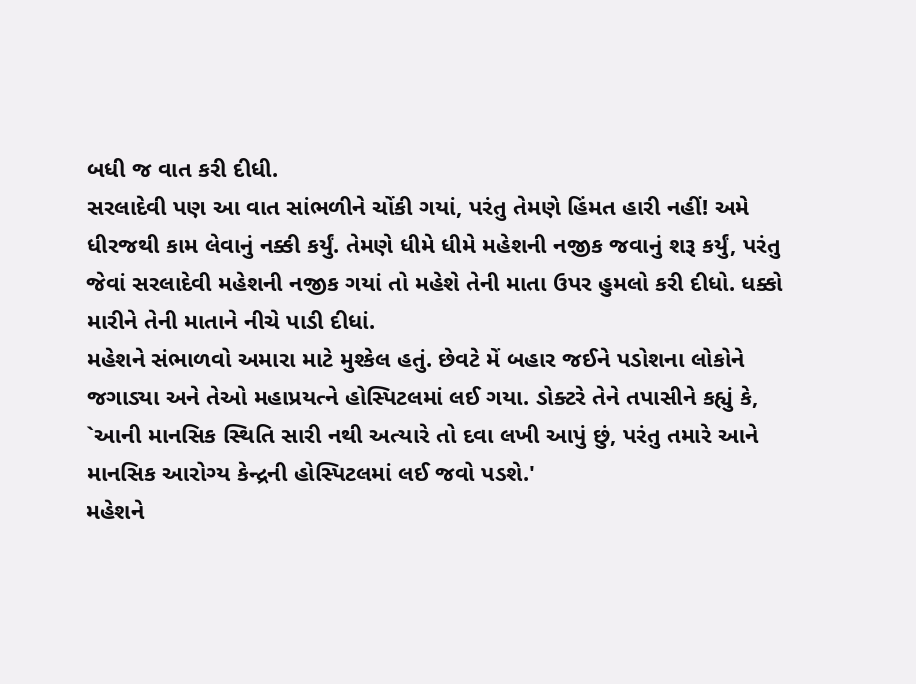બધી જ વાત કરી દીધી.
સરલાદેવી પણ આ વાત સાંભળીને ચોંકી ગયાં, પરંતુ તેમણે હિંમત હારી નહીં! અમે ધીરજથી કામ લેવાનું નક્કી કર્યું. તેમણે ધીમે ધીમે મહેશની નજીક જવાનું શરૂ કર્યું, પરંતુ જેવાં સરલાદેવી મહેશની નજીક ગયાં તો મહેશે તેની માતા ઉપર હુમલો કરી દીધો. ધક્કો મારીને તેની માતાને નીચે પાડી દીધાં.
મહેશને સંભાળવો અમારા માટે મુશ્કેલ હતું. છેવટે મેં બહાર જઈને પડોશના લોકોને જગાડ્યા અને તેઓ મહાપ્રયત્ને હોસ્પિટલમાં લઈ ગયા. ડોક્ટરે તેને તપાસીને કહ્યું કે, `આની માનસિક સ્થિતિ સારી નથી અત્યારે તો દવા લખી આપું છું, પરંતુ તમારે આને માનસિક આરોગ્ય કેન્દ્રની હોસ્પિટલમાં લઈ જવો પડશે.'
મહેશને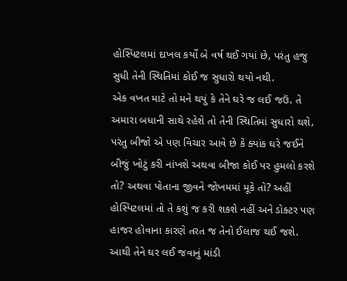હોસ્પિટલમાં દાખલ કર્યો બે વર્ષ થઈ ગયાં છે, પરંતુ હજુ સુધી તેની સ્થિતિમાં કોઈ જ સુધારો થયો નથી.
એક વખત માટે તો મને થયું કે તેને ઘરે જ લઈ જઉં. તે અમારા બધાની સાથે રહેશે તો તેની સ્થિતિમાં સુધારો થશે, પરંતુ બીજો એ પણ વિચાર આવે છે કે ક્યાંક ઘરે જઈને બીજું ખોટું કરી નાંખશે અથવા બીજા કોઈ પર હુમલો કરશે તો? અથવા પોતાના જીવને જોખમમાં મૂકે તો? અહીં હોસ્પિટલમાં તો તે કશું જ કરી શકશે નહીં અને ડોક્ટર પણ હાજર હોવાના કારણે તરત જ તેનો ઈલાજ થઈ જશે. આથી તેને ઘર લઈ જવાનું માંડી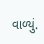વાળ્યું.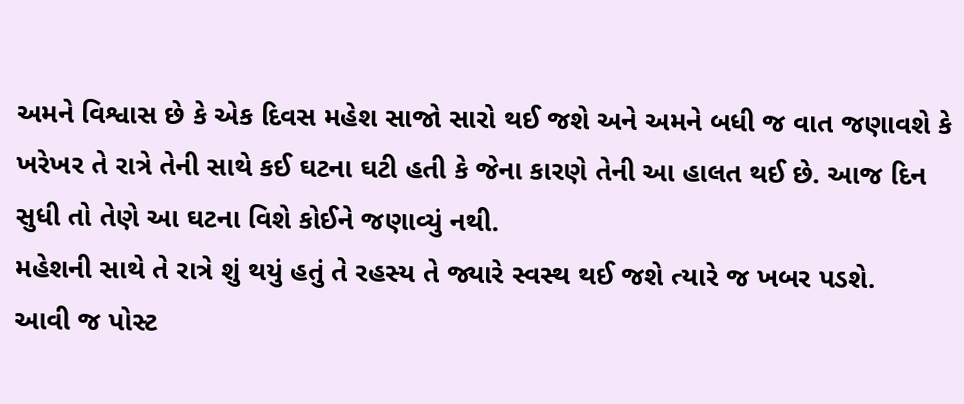અમને વિશ્વાસ છે કે એક દિવસ મહેશ સાજો સારો થઈ જશે અને અમને બધી જ વાત જણાવશે કે ખરેખર તે રાત્રે તેની સાથે કઈ ઘટના ઘટી હતી કે જેના કારણે તેની આ હાલત થઈ છે. આજ દિન સુધી તો તેણે આ ઘટના વિશે કોઈને જણાવ્યું નથી.
મહેશની સાથે તે રાત્રે શું થયું હતું તે રહસ્ય તે જ્યારે સ્વસ્થ થઈ જશે ત્યારે જ ખબર પડશે.
આવી જ પોસ્ટ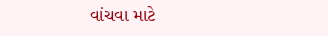વાંચવા માટે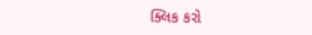ક્લિક કરો